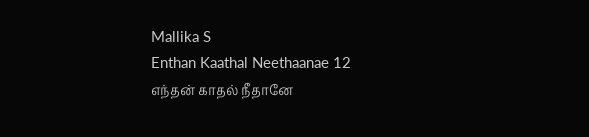Mallika S
Enthan Kaathal Neethaanae 12
எந்தன் காதல் நீதானே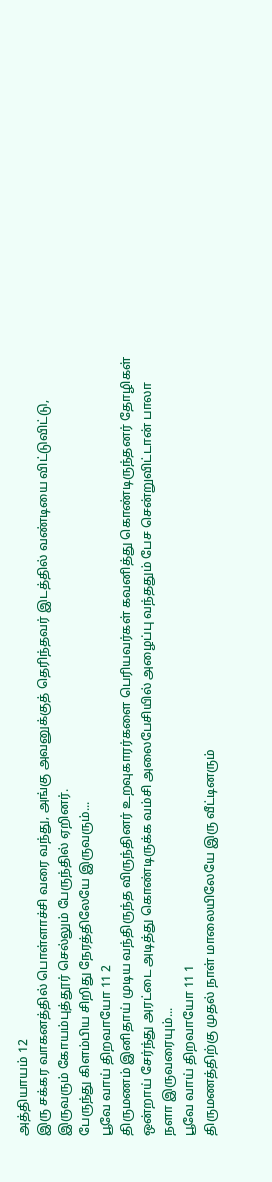அத்தியாயம் 12
இரு சக்கர வாகனத்தில் பொள்ளாச்சி வரை வந்து, அங்கு அவனுக்குத் தெரிந்தவர் இடத்தில் வண்டியை விட்டுவிட்டு, இருவரும் கோயம்புத்தூர் செல்லும் பேருந்தில் ஏறினர்.
பேருந்து கிளம்பிய சிறிது நேரத்திலேயே இருவரும்...
பூவே வாய் திறவாயோ 11 2
திருமணம் இனிதாய் முடிய வந்திருந்த விருந்தினர் உறவுகாரர்களை பெரியவர்கள் கவனித்து கொண்டிருந்தனர் தோழிகள் ஒன்றாய் சேர்ந்து அரட்டை அடித்து கொண்டிருக்க வம்சி அலைபேசியில் அழைப்பு வந்ததும் பேச சென்றுவிட்டான் பாலா நளா இருவரையும்...
பூவே வாய் திறவாயோ 11 1
திருமணத்திற்கு முதல் நாள் மாலையிலேயே இரு வீட்டினரும்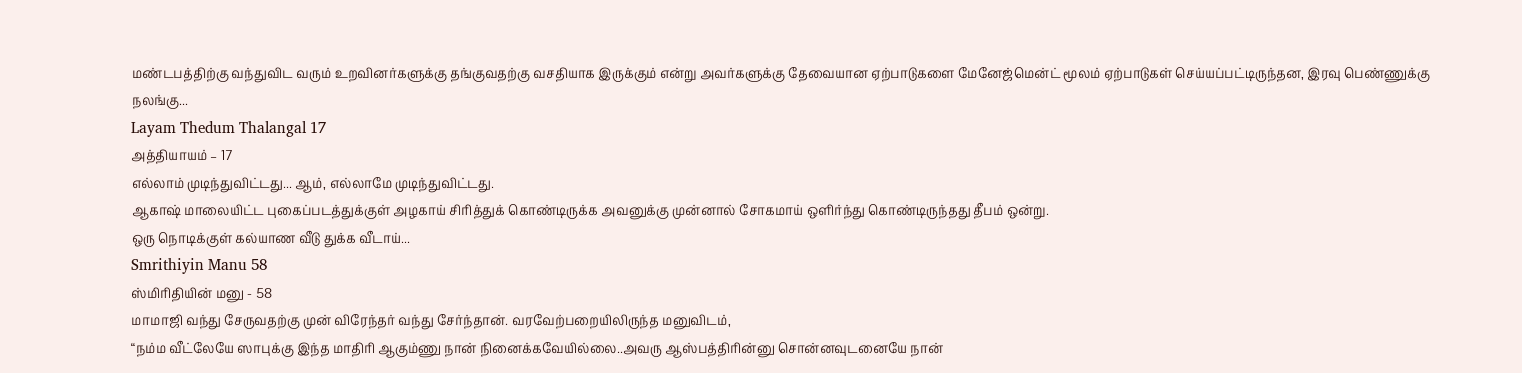மண்டபத்திற்கு வந்துவிட வரும் உறவினர்களுக்கு தங்குவதற்கு வசதியாக இருக்கும் என்று அவர்களுக்கு தேவையான ஏற்பாடுகளை மேனேஜ்மென்ட் மூலம் ஏற்பாடுகள் செய்யப்பட்டிருந்தன, இரவு பெண்ணுக்கு நலங்கு...
Layam Thedum Thalangal 17
அத்தியாயம் – 17
எல்லாம் முடிந்துவிட்டது... ஆம், எல்லாமே முடிந்துவிட்டது.
ஆகாஷ் மாலையிட்ட புகைப்படத்துக்குள் அழகாய் சிரித்துக் கொண்டிருக்க அவனுக்கு முன்னால் சோகமாய் ஒளிர்ந்து கொண்டிருந்தது தீபம் ஒன்று.
ஒரு நொடிக்குள் கல்யாண வீடு துக்க வீடாய்...
Smrithiyin Manu 58
ஸ்மிரிதியின் மனு - 58
மாமாஜி வந்து சேருவதற்கு முன் விரேந்தர் வந்து சேர்ந்தான். வரவேற்பறையிலிருந்த மனுவிடம்,
“நம்ம வீட்லேயே ஸாபுக்கு இந்த மாதிரி ஆகும்ணு நான் நினைக்கவேயில்லை..அவரு ஆஸ்பத்திரின்னு சொன்னவுடனையே நான்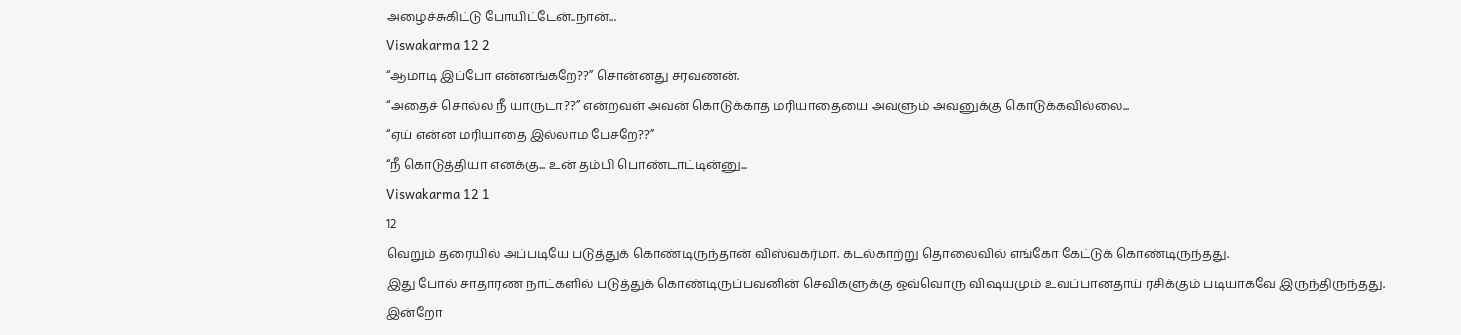அழைச்சுகிட்டு போயிட்டேன்..நான்...
Viswakarma 12 2
“ஆமாடி இப்போ என்னங்கறே??” சொன்னது சரவணன்.
“அதைச் சொல்ல நீ யாருடா??” என்றவள் அவன் கொடுக்காத மரியாதையை அவளும் அவனுக்கு கொடுக்கவில்லை...
“ஏய் என்ன மரியாதை இல்லாம பேசறே??”
“நீ கொடுத்தியா எனக்கு... உன் தம்பி பொண்டாட்டின்னு...
Viswakarma 12 1
12
வெறும் தரையில் அப்படியே படுத்துக் கொண்டிருந்தான் விஸ்வகர்மா. கடல்காற்று தொலைவில் எங்கோ கேட்டுக் கொண்டிருந்தது.
இது போல் சாதாரண நாட்களில் படுத்துக் கொண்டிருப்பவனின் செவிகளுக்கு ஒவ்வொரு விஷயமும் உவப்பானதாய் ரசிக்கும் படியாகவே இருந்திருந்தது.
இன்றோ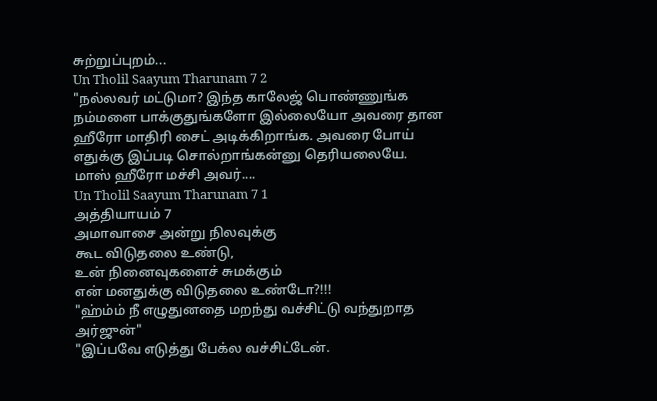சுற்றுப்புறம்...
Un Tholil Saayum Tharunam 7 2
"நல்லவர் மட்டுமா? இந்த காலேஜ் பொண்ணுங்க நம்மளை பாக்குதுங்களோ இல்லையோ அவரை தான ஹீரோ மாதிரி சைட் அடிக்கிறாங்க. அவரை போய் எதுக்கு இப்படி சொல்றாங்கன்னு தெரியலையே. மாஸ் ஹீரோ மச்சி அவர்....
Un Tholil Saayum Tharunam 7 1
அத்தியாயம் 7
அமாவாசை அன்று நிலவுக்கு
கூட விடுதலை உண்டு,
உன் நினைவுகளைச் சுமக்கும்
என் மனதுக்கு விடுதலை உண்டோ?!!!
"ஹ்ம்ம் நீ எழுதுனதை மறந்து வச்சிட்டு வந்துறாத அர்ஜுன்"
"இப்பவே எடுத்து பேக்ல வச்சிட்டேன்.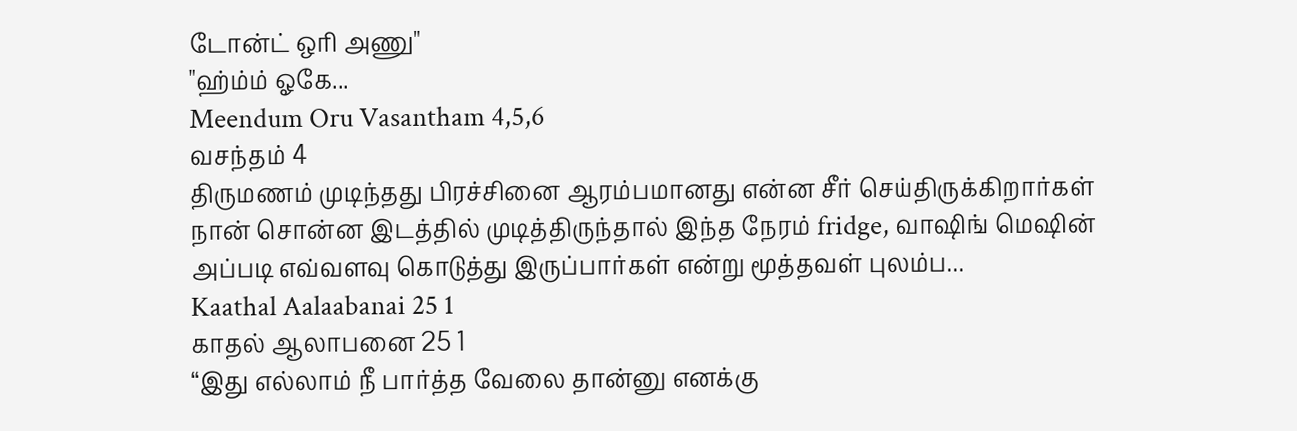டோன்ட் ஒரி அணு"
"ஹ்ம்ம் ஓகே...
Meendum Oru Vasantham 4,5,6
வசந்தம் 4
திருமணம் முடிந்தது பிரச்சினை ஆரம்பமானது என்ன சீர் செய்திருக்கிறார்கள் நான் சொன்ன இடத்தில் முடித்திருந்தால் இந்த நேரம் fridge, வாஷிங் மெஷின் அப்படி எவ்வளவு கொடுத்து இருப்பார்கள் என்று மூத்தவள் புலம்ப...
Kaathal Aalaabanai 25 1
காதல் ஆலாபனை 25 1
“இது எல்லாம் நீ பார்த்த வேலை தான்னு எனக்கு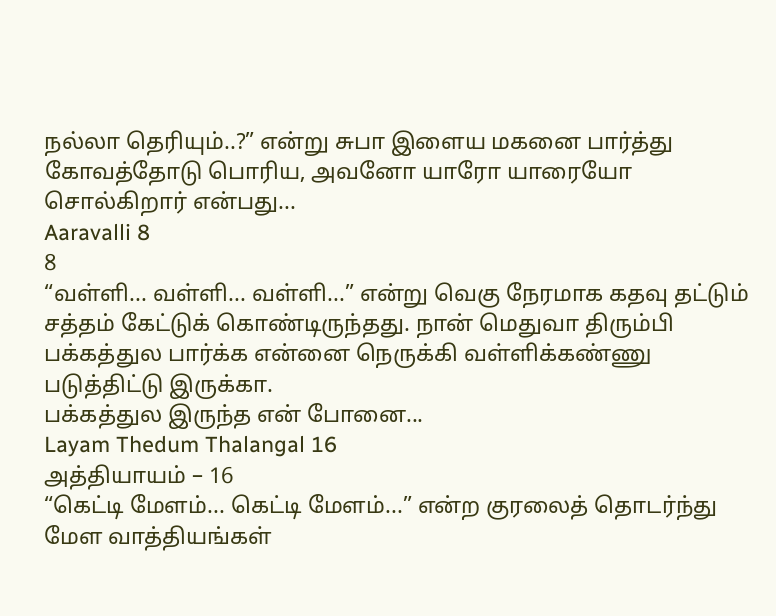நல்லா தெரியும்..?” என்று சுபா இளைய மகனை பார்த்து கோவத்தோடு பொரிய, அவனோ யாரோ யாரையோ சொல்கிறார் என்பது...
Aaravalli 8
8
“வள்ளி... வள்ளி... வள்ளி...” என்று வெகு நேரமாக கதவு தட்டும் சத்தம் கேட்டுக் கொண்டிருந்தது. நான் மெதுவா திரும்பி பக்கத்துல பார்க்க என்னை நெருக்கி வள்ளிக்கண்ணு படுத்திட்டு இருக்கா.
பக்கத்துல இருந்த என் போனை...
Layam Thedum Thalangal 16
அத்தியாயம் – 16
“கெட்டி மேளம்... கெட்டி மேளம்...” என்ற குரலைத் தொடர்ந்து மேள வாத்தியங்கள்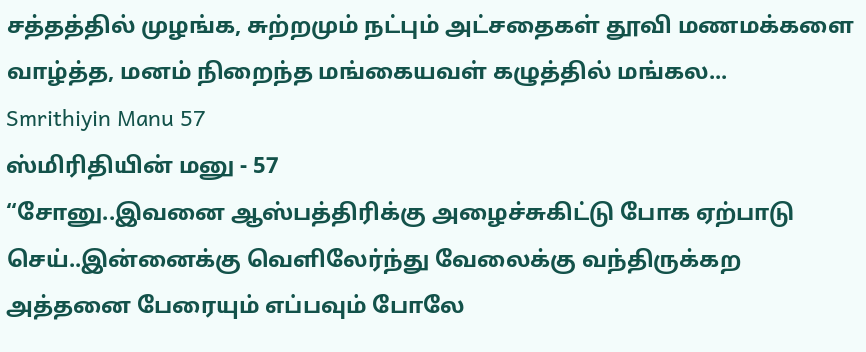சத்தத்தில் முழங்க, சுற்றமும் நட்பும் அட்சதைகள் தூவி மணமக்களை வாழ்த்த, மனம் நிறைந்த மங்கையவள் கழுத்தில் மங்கல...
Smrithiyin Manu 57
ஸ்மிரிதியின் மனு - 57
“சோனு..இவனை ஆஸ்பத்திரிக்கு அழைச்சுகிட்டு போக ஏற்பாடு செய்..இன்னைக்கு வெளிலேர்ந்து வேலைக்கு வந்திருக்கற அத்தனை பேரையும் எப்பவும் போலே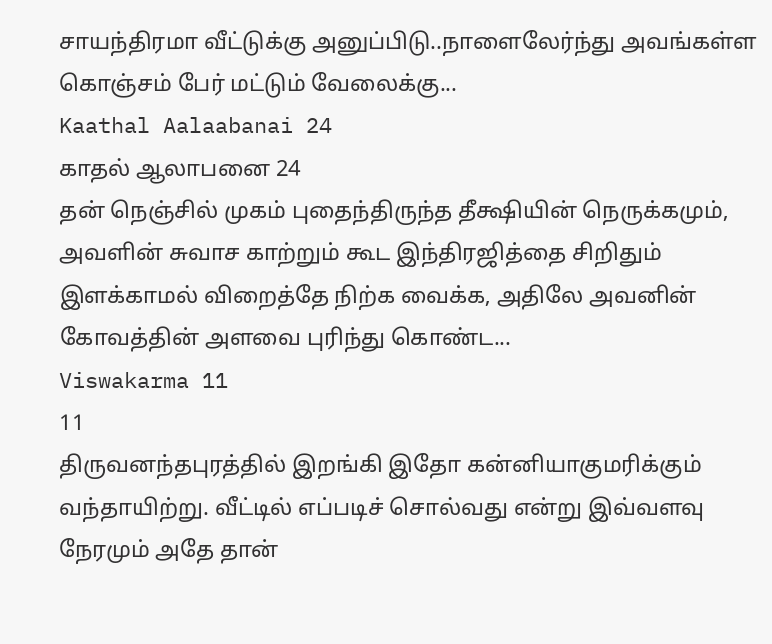சாயந்திரமா வீட்டுக்கு அனுப்பிடு..நாளைலேர்ந்து அவங்கள்ள கொஞ்சம் பேர் மட்டும் வேலைக்கு...
Kaathal Aalaabanai 24
காதல் ஆலாபனை 24
தன் நெஞ்சில் முகம் புதைந்திருந்த தீக்ஷியின் நெருக்கமும், அவளின் சுவாச காற்றும் கூட இந்திரஜித்தை சிறிதும் இளக்காமல் விறைத்தே நிற்க வைக்க, அதிலே அவனின் கோவத்தின் அளவை புரிந்து கொண்ட...
Viswakarma 11
11
திருவனந்தபுரத்தில் இறங்கி இதோ கன்னியாகுமரிக்கும் வந்தாயிற்று. வீட்டில் எப்படிச் சொல்வது என்று இவ்வளவு நேரமும் அதே தான்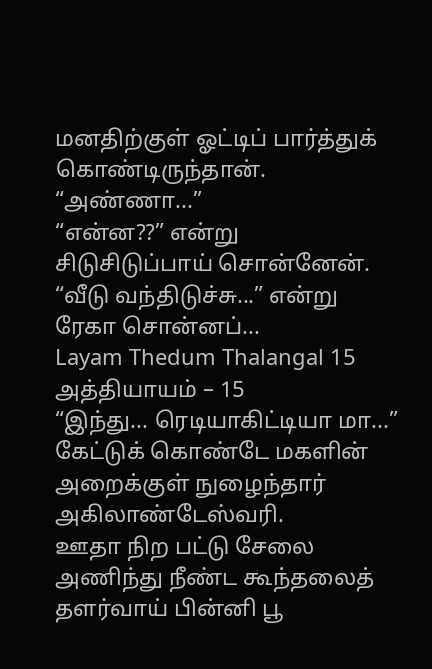மனதிற்குள் ஓட்டிப் பார்த்துக் கொண்டிருந்தான்.
“அண்ணா...”
“என்ன??” என்று சிடுசிடுப்பாய் சொன்னேன்.
“வீடு வந்திடுச்சு...” என்று ரேகா சொன்னப்...
Layam Thedum Thalangal 15
அத்தியாயம் – 15
“இந்து... ரெடியாகிட்டியா மா...” கேட்டுக் கொண்டே மகளின் அறைக்குள் நுழைந்தார் அகிலாண்டேஸ்வரி.
ஊதா நிற பட்டு சேலை அணிந்து நீண்ட கூந்தலைத் தளர்வாய் பின்னி பூ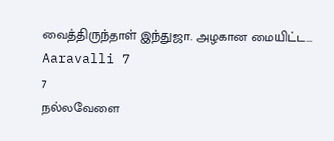வைத்திருந்தாள் இந்துஜா. அழகான மையிட்ட...
Aaravalli 7
7
நல்லவேளை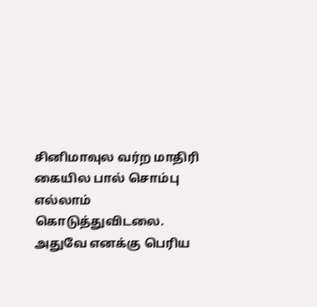சினிமாவுல வர்ற மாதிரி கையில பால் சொம்பு எல்லாம் கொடுத்துவிடலை. அதுவே எனக்கு பெரிய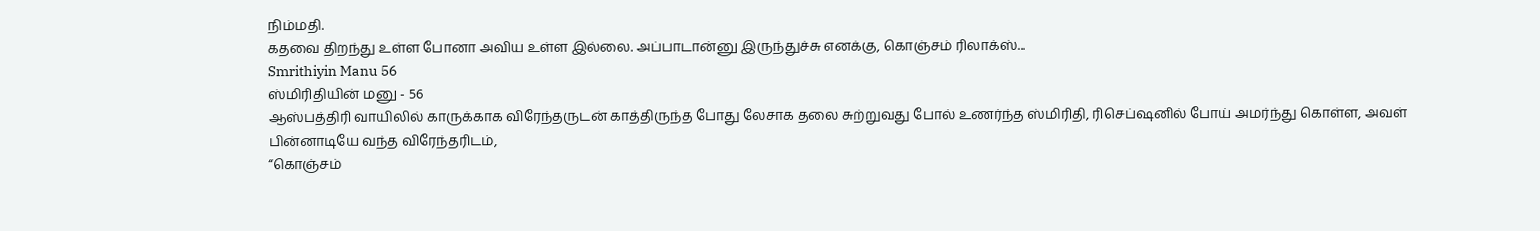நிம்மதி.
கதவை திறந்து உள்ள போனா அவிய உள்ள இல்லை. அப்பாடான்னு இருந்துச்சு எனக்கு, கொஞ்சம் ரிலாக்ஸ்...
Smrithiyin Manu 56
ஸ்மிரிதியின் மனு - 56
ஆஸ்பத்திரி வாயிலில் காருக்காக விரேந்தருடன் காத்திருந்த போது லேசாக தலை சுற்றுவது போல் உணர்ந்த ஸ்மிரிதி, ரிசெப்ஷனில் போய் அமர்ந்து கொள்ள, அவள் பின்னாடியே வந்த விரேந்தரிடம்,
“கொஞ்சம்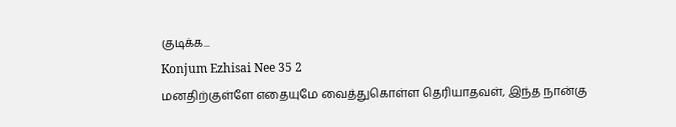குடிக்க...
Konjum Ezhisai Nee 35 2
மனதிற்குள்ளே எதையுமே வைத்துகொள்ள தெரியாதவள், இந்த நான்கு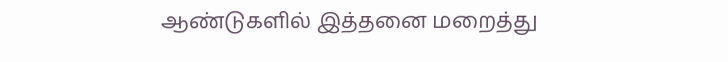ஆண்டுகளில் இத்தனை மறைத்து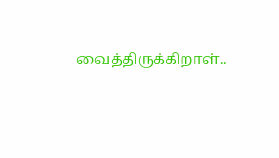வைத்திருக்கிறாள்..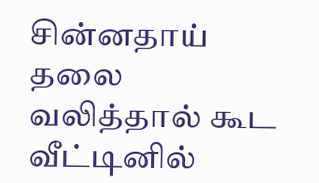சின்னதாய் தலை வலித்தால் கூட வீட்டினில்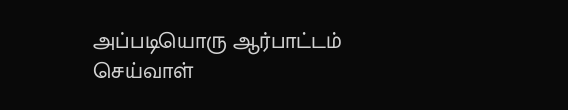அப்படியொரு ஆர்பாட்டம் செய்வாள்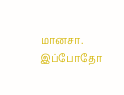மானசா. இப்போதோ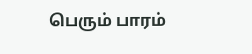பெரும் பாரம்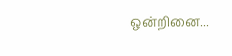ஒன்றினை...